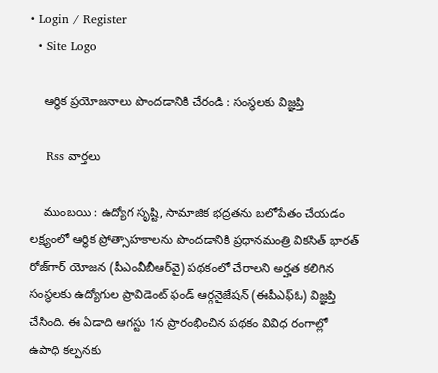• Login / Register
  • Site Logo

    ఆర్థిక ప్రయోజనాలు పొందడానికి చేరండి : సంస్థలకు విజ్ఞప్తి

    Rss వార్తలు

    ముంబయి : ఉద్యోగ సృష్టి, సామాజిక భద్రతను బలోపేతం చేయడం లక్ష్యంలో ఆర్థిక ప్రోత్సాహకాలను పొందడానికి ప్రధానమంత్రి వికసిత్‌ భారత్‌ రోజ్‌గార్‌ యోజన (పీఎంవీబీఆర్‌వై) పథకంలో చేరాలని అర్హత కలిగిన సంస్థలకు ఉద్యోగుల ప్రావిడెంట్‌ ఫండ్‌ ఆర్గనైజేషన్‌ (ఈపీఎఫ్‌ఓ) విజ్ఞప్తి చేసింది. ఈ ఏడాది ఆగస్టు 1న ప్రారంభించిన పథకం వివిధ రంగాల్లో ఉపాధి కల్పనకు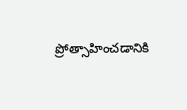ప్రోత్సాహించడానికి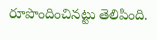రూపొందించినట్టు తెలిపింది.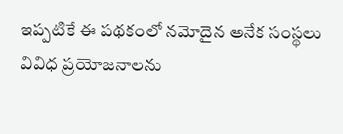ఇప్పటికే ఈ పథకంలో నమోదైన అనేక సంస్థలు వివిధ ప్రయోజనాలను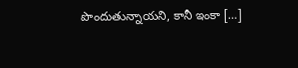పొందుతున్నాయని, కానీ ఇంకా […]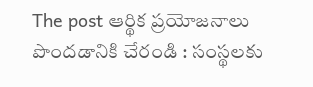The post ఆర్థిక ప్రయోజనాలు పొందడానికి చేరండి : సంస్థలకు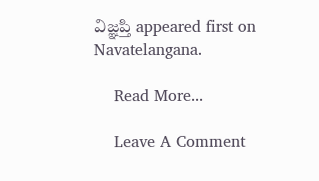విజ్ఞప్తి appeared first on Navatelangana.

    Read More...

    Leave A Comment